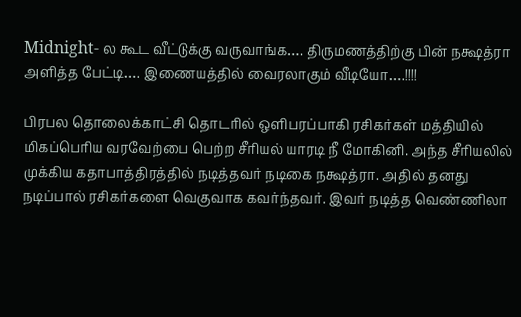Midnight- ல கூட வீட்டுக்கு வருவாங்க…. திருமணத்திற்கு பின் நக்ஷத்ரா அளித்த பேட்டி…. இணையத்தில் வைரலாகும் வீடியோ….!!!!

பிரபல தொலைக்காட்சி தொடரில் ஒளிபரப்பாகி ரசிகர்கள் மத்தியில் மிகப்பெரிய வரவேற்பை பெற்ற சீரியல் யாரடி நீ மோகினி. அந்த சீரியலில் முக்கிய கதாபாத்திரத்தில் நடித்தவர் நடிகை நக்ஷத்ரா. அதில் தனது நடிப்பால் ரசிகர்களை வெகுவாக கவர்ந்தவர். இவர் நடித்த வெண்ணிலா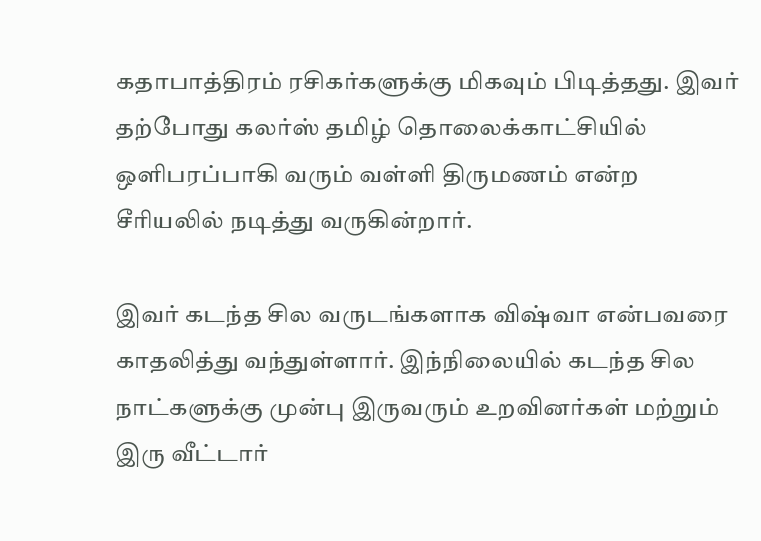கதாபாத்திரம் ரசிகர்களுக்கு மிகவும் பிடித்தது. இவர் தற்போது கலர்ஸ் தமிழ் தொலைக்காட்சியில் ஒளிபரப்பாகி வரும் வள்ளி திருமணம் என்ற சீரியலில் நடித்து வருகின்றார்.

இவர் கடந்த சில வருடங்களாக விஷ்வா என்பவரை காதலித்து வந்துள்ளார். இந்நிலையில் கடந்த சில நாட்களுக்கு முன்பு இருவரும் உறவினர்கள் மற்றும் இரு வீட்டார்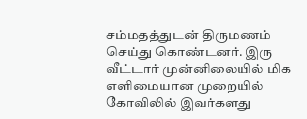சம்மதத்துடன் திருமணம் செய்து கொண்டனர். இரு வீட்டார் முன்னிலையில் மிக எளிமையான முறையில் கோவிலில் இவர்களது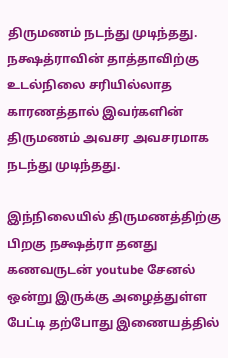திருமணம் நடந்து முடிந்தது. நக்ஷத்ராவின் தாத்தாவிற்கு உடல்நிலை சரியில்லாத காரணத்தால் இவர்களின் திருமணம் அவசர அவசரமாக நடந்து முடிந்தது.

இந்நிலையில் திருமணத்திற்கு பிறகு நக்ஷத்ரா தனது கணவருடன் youtube சேனல் ஒன்று இருக்கு அழைத்துள்ள பேட்டி தற்போது இணையத்தில்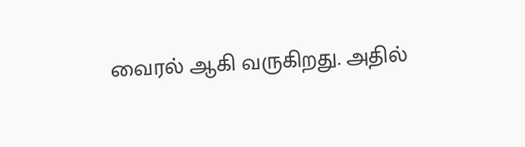வைரல் ஆகி வருகிறது. அதில்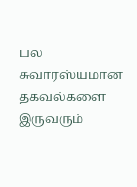பல சுவாரஸ்யமான தகவல்களை இருவரும்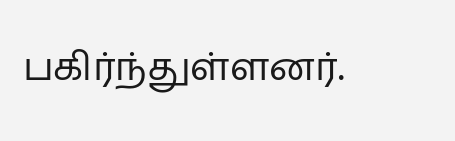பகிர்ந்துள்ளனர்.